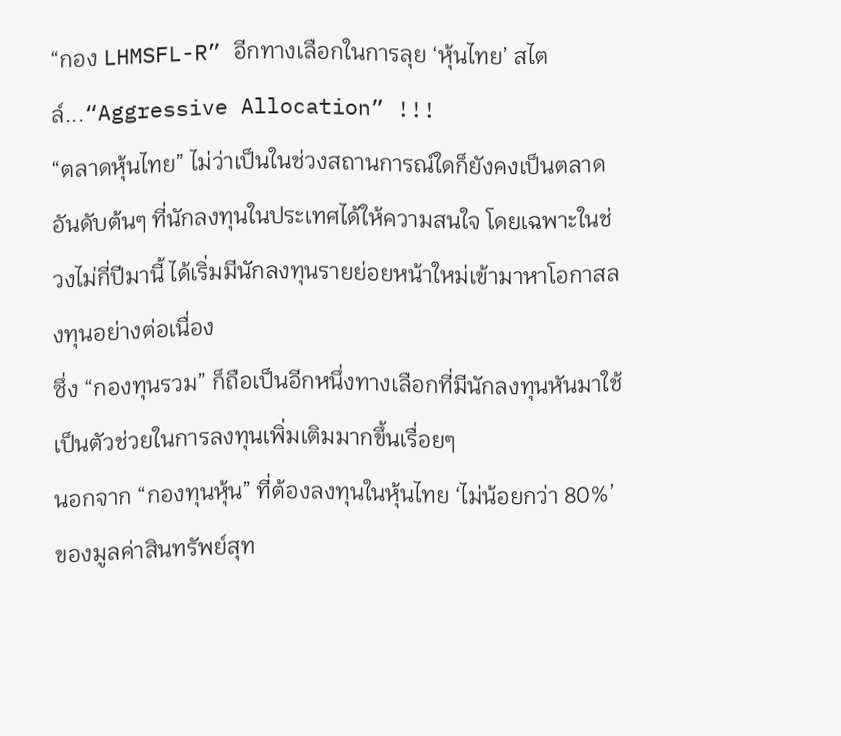“กอง LHMSFL-R” อีกทางเลือกในการลุย ‘หุ้นไทย’ สไตล์...“Aggressive Allocation” !!!
“ตลาดหุ้นไทย” ไม่ว่าเป็นในช่วงสถานการณ์ใดก็ยังคงเป็นตลาดอันดับต้นๆ ที่นักลงทุนในประเทศได้ให้ความสนใจ โดยเฉพาะในช่วงไม่กี่ปีมานี้ ได้เริ่มมีนักลงทุนรายย่อยหน้าใหม่เข้ามาหาโอกาสลงทุนอย่างต่อเนื่อง
ซึ่ง “กองทุนรวม” ก็ถือเป็นอีกหนึ่งทางเลือกที่มีนักลงทุนหันมาใช้เป็นตัวช่วยในการลงทุนเพิ่มเติมมากขึ้นเรื่อยๆ
นอกจาก “กองทุนหุ้น” ที่ต้องลงทุนในหุ้นไทย ‘ไม่น้อยกว่า 80%’ ของมูลค่าสินทรัพย์สุท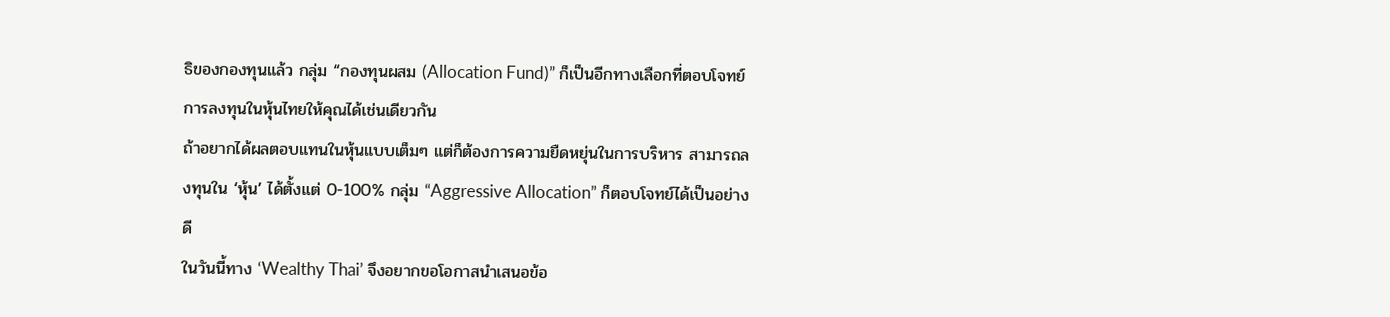ธิของกองทุนแล้ว กลุ่ม “กองทุนผสม (Allocation Fund)” ก็เป็นอีกทางเลือกที่ตอบโจทย์การลงทุนในหุ้นไทยให้คุณได้เช่นเดียวกัน
ถ้าอยากได้ผลตอบแทนในหุ้นแบบเต็มๆ แต่ก็ต้องการความยืดหยุ่นในการบริหาร สามารถลงทุนใน ‘หุ้น’ ได้ตั้งแต่ 0-100% กลุ่ม “Aggressive Allocation” ก็ตอบโจทย์ได้เป็นอย่างดี
ในวันนี้ทาง ‘Wealthy Thai’ จึงอยากขอโอกาสนำเสนอข้อ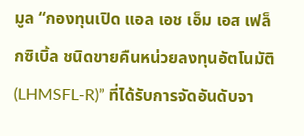มูล “กองทุนเปิด แอล เอช เอ็ม เอส เฟล็กซิเบิ้ล ชนิดขายคืนหน่วยลงทุนอัตโนมัติ (LHMSFL-R)” ที่ได้รับการจัดอันดับจา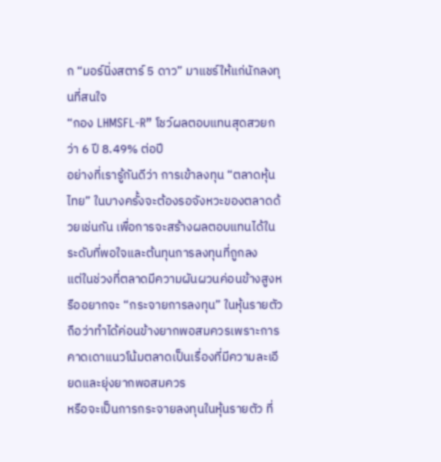ก “มอร์นิ่งสตาร์ 5 ดาว” มาแชร์ให้แก่นักลงทุนที่สนใจ
“กอง LHMSFL-R” โชว์ผลตอบแทนสุดสวยกว่า 6 ปี 8.49% ต่อปี
อย่างที่เรารู้กันดีว่า การเข้าลงทุน “ตลาดหุ้นไทย” ในบางครั้งจะต้องรอจังหวะของตลาดด้วยเช่นกัน เพื่อการจะสร้างผลตอบแทนได้ในระดับที่พอใจและต้นทุนการลงทุนที่ถูกลง
แต่ในช่วงที่ตลาดมีความผันผวนค่อนข้างสูงหรืออยากจะ “กระจายการลงทุน” ในหุ้นรายตัว ถือว่าทำได้ค่อนข้างยากพอสมควรเพราะการคาดเดาแนวโน้มตลาดเป็นเรื่องที่มีความละเอียดและยุ่งยากพอสมควร
หรือจะเป็นการกระจายลงทุนในหุ้นรายตัว ที่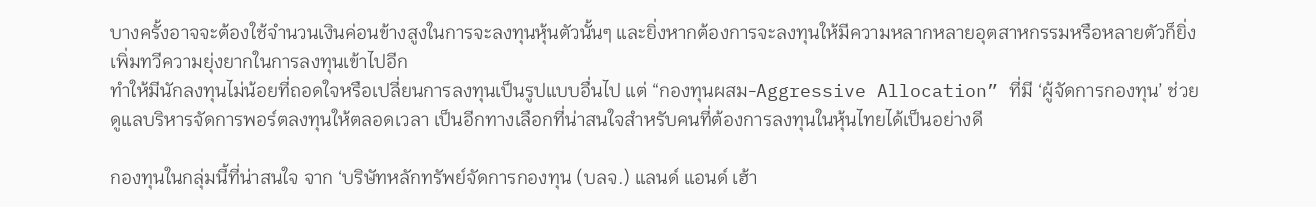บางครั้งอาจจะต้องใช้จำนวนเงินค่อนข้างสูงในการจะลงทุนหุ้นตัวนั้นๆ และยิ่งหากต้องการจะลงทุนให้มีความหลากหลายอุตสาหกรรมหรือหลายตัวก็ยิ่งเพิ่มทวีความยุ่งยากในการลงทุนเข้าไปอีก
ทำให้มีนักลงทุนไม่น้อยที่ถอดใจหรือเปลี่ยนการลงทุนเป็นรูปแบบอื่นไป แต่ “กองทุนผสม-Aggressive Allocation” ที่มี ‘ผู้จัดการกองทุน’ ช่วยดูแลบริหารจัดการพอร์ตลงทุนให้ตลอดเวลา เป็นอีกทางเลือกที่น่าสนใจสำหรับคนที่ต้องการลงทุนในหุ้นไทยได้เป็นอย่างดี

กองทุนในกลุ่มนี้ที่น่าสนใจ จาก ‘บริษัทหลักทรัพย์จัดการกองทุน (บลจ.) แลนด์ แอนด์ เฮ้า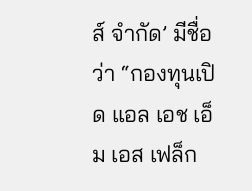ส์ จำกัด’ มีชื่อว่า “กองทุนเปิด แอล เอช เอ็ม เอส เฟล็ก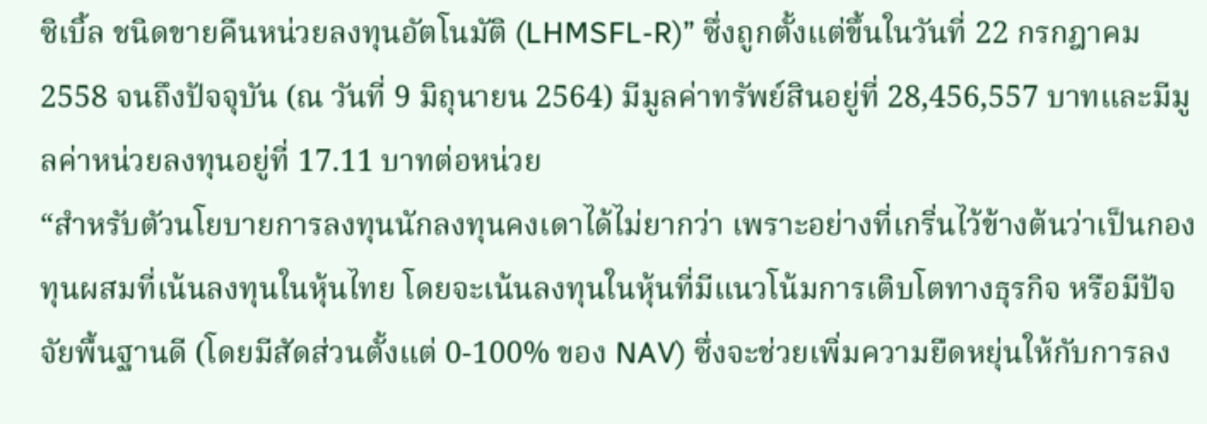ซิเบิ้ล ชนิดขายคืนหน่วยลงทุนอัตโนมัติ (LHMSFL-R)” ซึ่งถูกตั้งแต่ขึ้นในวันที่ 22 กรกฎาคม 2558 จนถึงปัจจุบัน (ณ วันที่ 9 มิถุนายน 2564) มีมูลค่าทรัพย์สินอยู่ที่ 28,456,557 บาทและมีมูลค่าหน่วยลงทุนอยู่ที่ 17.11 บาทต่อหน่วย
“สำหรับตัวนโยบายการลงทุนนักลงทุนคงเดาได้ไม่ยากว่า เพราะอย่างที่เกริ่นไว้ข้างต้นว่าเป็นกองทุนผสมที่เน้นลงทุนในหุ้นไทย โดยจะเน้นลงทุนในหุ้นที่มีแนวโน้มการเติบโตทางธุรกิจ หรือมีปัจจัยพื้นฐานดี (โดยมีสัดส่วนตั้งแต่ 0-100% ของ NAV) ซึ่งจะช่วยเพิ่มความยืดหยุ่นให้กับการลง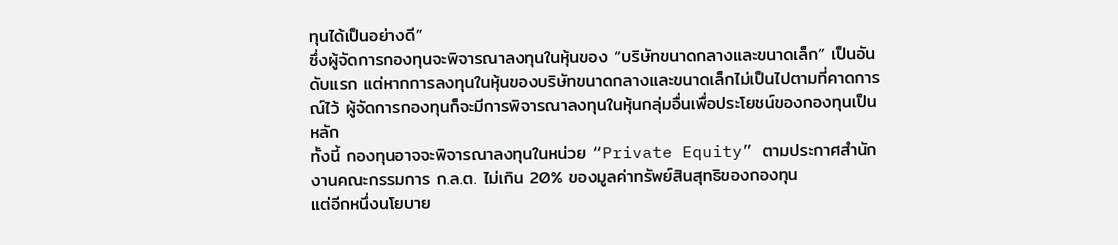ทุนได้เป็นอย่างดี”
ซึ่งผู้จัดการกองทุนจะพิจารณาลงทุนในหุ้นของ “บริษัทขนาดกลางและขนาดเล็ก” เป็นอันดับแรก แต่หากการลงทุนในหุ้นของบริษัทขนาดกลางและขนาดเล็กไม่เป็นไปตามที่คาดการณ์ไว้ ผู้จัดการกองทุนก็จะมีการพิจารณาลงทุนในหุ้นกลุ่มอื่นเพื่อประโยชน์ของกองทุนเป็นหลัก
ทั้งนี้ กองทุนอาจจะพิจารณาลงทุนในหน่วย “Private Equity” ตามประกาศสำนักงานคณะกรรมการ ก.ล.ต. ไม่เกิน 20% ของมูลค่าทรัพย์สินสุทธิของกองทุน
แต่อีกหนึ่งนโยบาย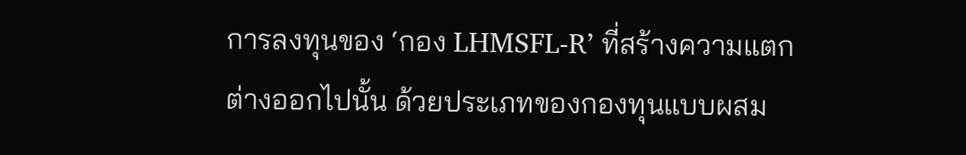การลงทุนของ ‘กอง LHMSFL-R’ ที่สร้างความแตกต่างออกไปนั้น ด้วยประเภทของกองทุนแบบผสม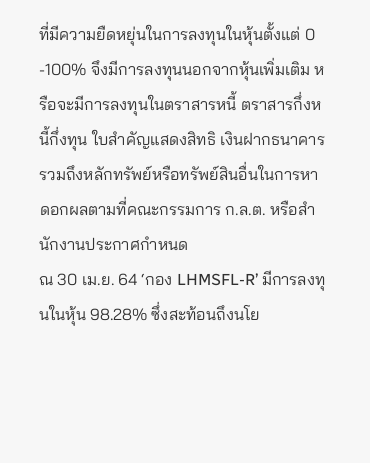ที่มีความยืดหยุ่นในการลงทุนในหุ้นตั้งแต่ 0 -100% จึงมีการลงทุนนอกจากหุ้นเพิ่มเติม หรือจะมีการลงทุนในตราสารหนี้ ตราสารกึ่งหนี้กึ่งทุน ใบสําคัญแสดงสิทธิ เงินฝากธนาคาร รวมถึงหลักทรัพย์หรือทรัพย์สินอื่นในการหาดอกผลตามที่คณะกรรมการ ก.ล.ต. หรือสำนักงานประกาศกําหนด
ณ 30 เม.ย. 64 ‘กอง LHMSFL-R’ มีการลงทุนในหุ้น 98.28% ซึ่งสะท้อนถึงนโย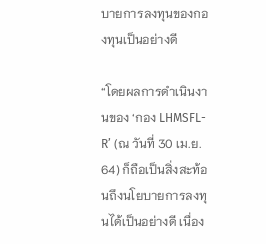บายการลงทุนของกองทุนเป็นอย่างดี

“โดยผลการดำเนินงานของ ‘กอง LHMSFL-R’ (ณ วันที่ 30 เม.ย. 64) ก็ถือเป็นสิ่งสะท้อนถึงนโยบายการลงทุนได้เป็นอย่างดี เนื่อง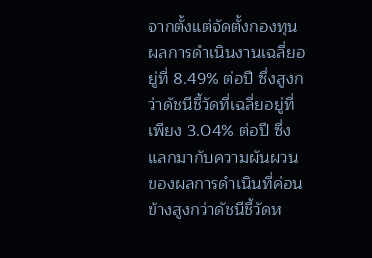จากตั้งแต่จัดตั้งกองทุนผลการดำเนินงานเฉลี่ยอยู่ที่ 8.49% ต่อปี ซึ่งสูงกว่าดัชนีชี้วัดที่เฉลี่ยอยู่ที่เพียง 3.04% ต่อปี ซึ่งแลกมากับความผันผวนของผลการดำเนินที่ค่อนข้างสูงกว่าดัชนีชี้วัดห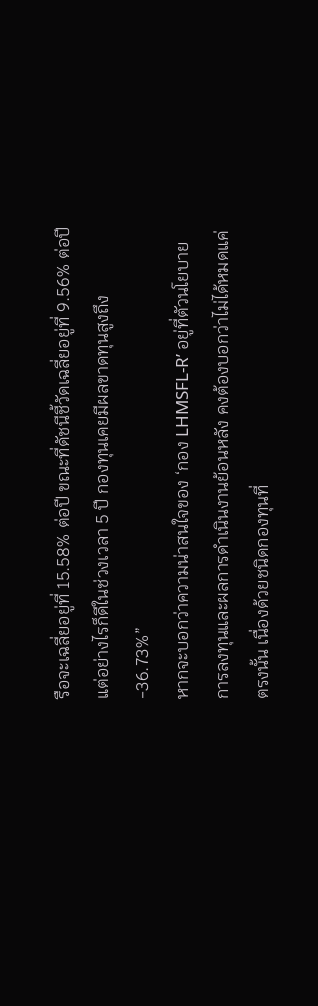รือจะเฉลี่ยอยู่ที่ 15.58% ต่อปี ขณะที่ดัชนีชี้วัดเฉลี่ยอยู่ที่ 9.56% ต่อปี แต่อย่างไรก็ดีในช่วงเวลา 5 ปี กองทุนเคยมีผลขาดทุนสูงถึง -36.73%”
หากจะบอกว่าความน่าสนใจของ ‘กอง LHMSFL-R’ อยู่ที่ตัวนโยบายการลงทุนและผลการดำเนินงานย้อนหลัง คงต้องบอกว่าไม่ได้หมดแค่ตรงนั้น เนื่องด้วยชนิดกองทุนที่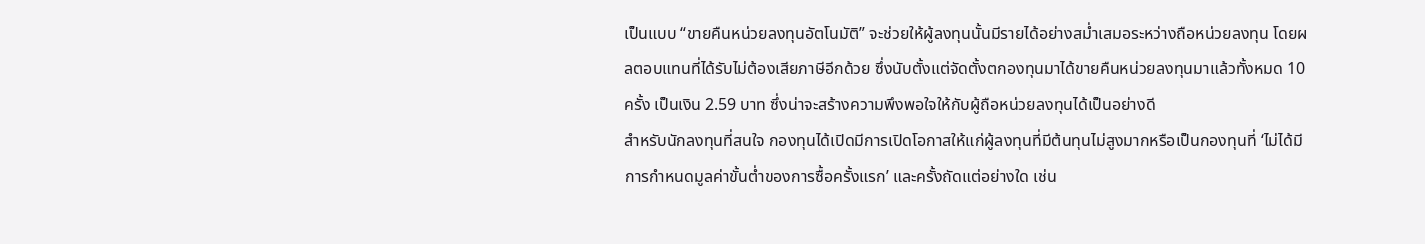เป็นแบบ “ขายคืนหน่วยลงทุนอัตโนมัติ” จะช่วยให้ผู้ลงทุนนั้นมีรายได้อย่างสม่ำเสมอระหว่างถือหน่วยลงทุน โดยผลตอบแทนที่ได้รับไม่ต้องเสียภาษีอีกด้วย ซึ่งนับตั้งแต่จัดตั้งตกองทุนมาได้ขายคืนหน่วยลงทุนมาแล้วทั้งหมด 10 ครั้ง เป็นเงิน 2.59 บาท ซึ่งน่าจะสร้างความพึงพอใจให้กับผู้ถือหน่วยลงทุนได้เป็นอย่างดี
สำหรับนักลงทุนที่สนใจ กองทุนได้เปิดมีการเปิดโอกาสให้แก่ผู้ลงทุนที่มีต้นทุนไม่สูงมากหรือเป็นกองทุนที่ ‘ไม่ได้มีการกำหนดมูลค่าขั้นต่ำของการซื้อครั้งแรก’ และครั้งถัดแต่อย่างใด เช่น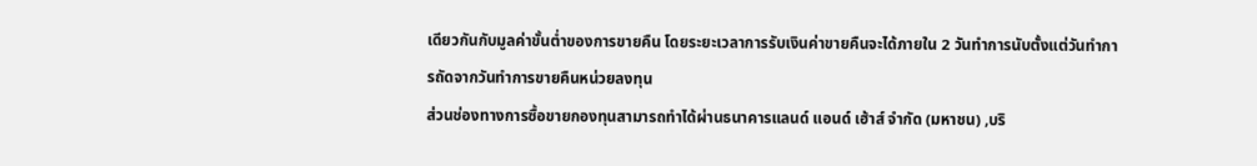เดียวกันกับมูลค่าขั้นต่ำของการขายคืน โดยระยะเวลาการรับเงินค่าขายคืนจะได้ภายใน 2 วันทำการนับตั้งแต่วันทำการถัดจากวันทำการขายคืนหน่วยลงทุน
ส่วนช่องทางการซื้อขายกองทุนสามารถทำได้ผ่านธนาคารแลนด์ แอนด์ เฮ้าส์ จำกัด (มหาชน) ,บริ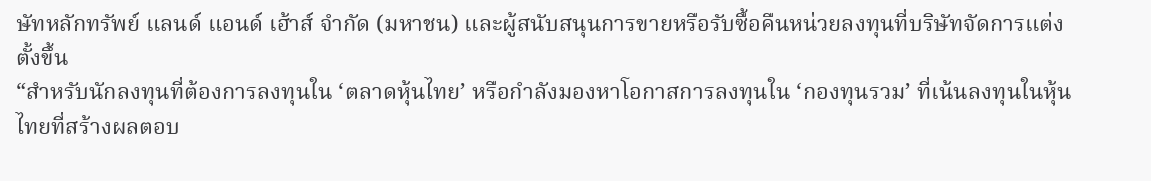ษัทหลักทรัพย์ แลนด์ แอนด์ เฮ้าส์ จำกัด (มหาชน) และผู้สนับสนุนการขายหรือรับซื้อคืนหน่วยลงทุนที่บริษัทจัดการแต่งตั้งขึ้น
“สำหรับนักลงทุนที่ต้องการลงทุนใน ‘ตลาดหุ้นไทย’ หรือกำลังมองหาโอกาสการลงทุนใน ‘กองทุนรวม’ ที่เน้นลงทุนในหุ้นไทยที่สร้างผลตอบ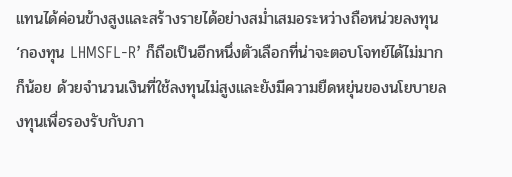แทนได้ค่อนข้างสูงและสร้างรายได้อย่างสม่ำเสมอระหว่างถือหน่วยลงทุน ‘กองทุน LHMSFL-R’ ก็ถือเป็นอีกหนึ่งตัวเลือกที่น่าจะตอบโจทย์ได้ไม่มากก็น้อย ด้วยจำนวนเงินที่ใช้ลงทุนไม่สูงและยังมีความยืดหยุ่นของนโยบายลงทุนเพื่อรองรับกับภา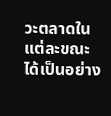วะตลาดในแต่ละขณะได้เป็นอย่าง